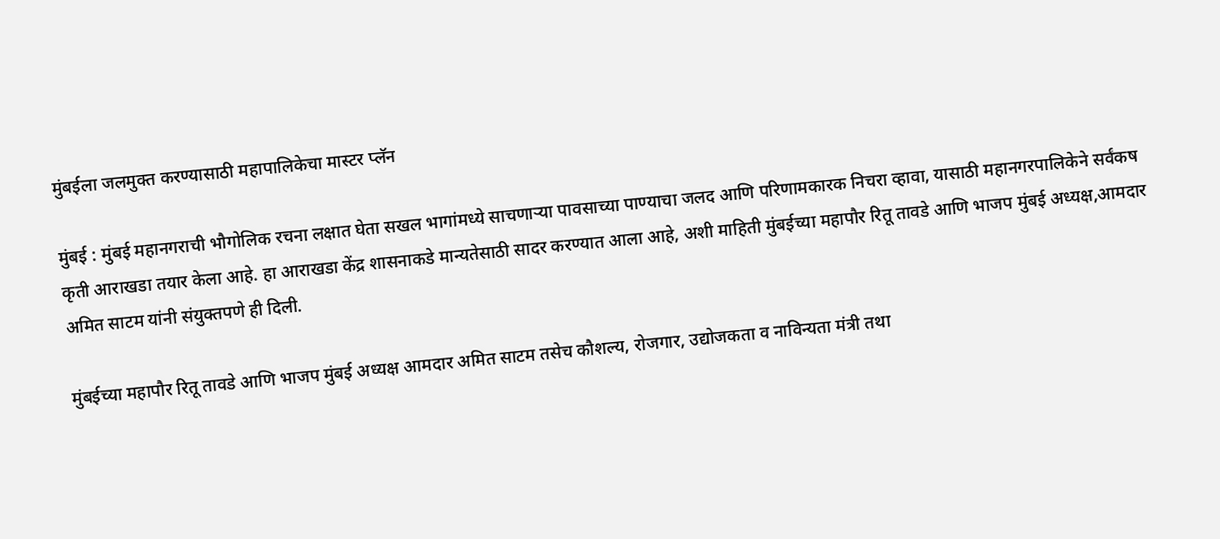मुंबईला जलमुक्त करण्यासाठी महापालिकेचा मास्टर प्लॅन

मुंबई : मुंबई महानगराची भौगोलिक रचना लक्षात घेता सखल भागांमध्ये साचणाऱ्या पावसाच्या पाण्याचा जलद आणि परिणामकारक निचरा व्हावा, यासाठी महानगरपालिकेने सर्वंकष कृती आराखडा तयार केला आहे. हा आराखडा केंद्र शासनाकडे मान्यतेसाठी सादर करण्यात आला आहे, अशी माहिती मुंबईच्या महापौर रितू तावडे आणि भाजप मुंबई अध्यक्ष,आमदार अमित साटम यांनी संयुक्तपणे ही दिली.

मुंबईच्या महापौर रितू तावडे आणि भाजप मुंबई अध्यक्ष आमदार अमित साटम तसेच कौशल्य, रोजगार, उद्योजकता व नाविन्यता मंत्री तथा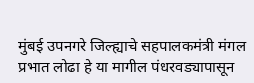मुंबई उपनगरे जिल्ह्याचे सहपालकमंत्री मंगल प्रभात लोढा हे या मागील पंधरवड्यापासून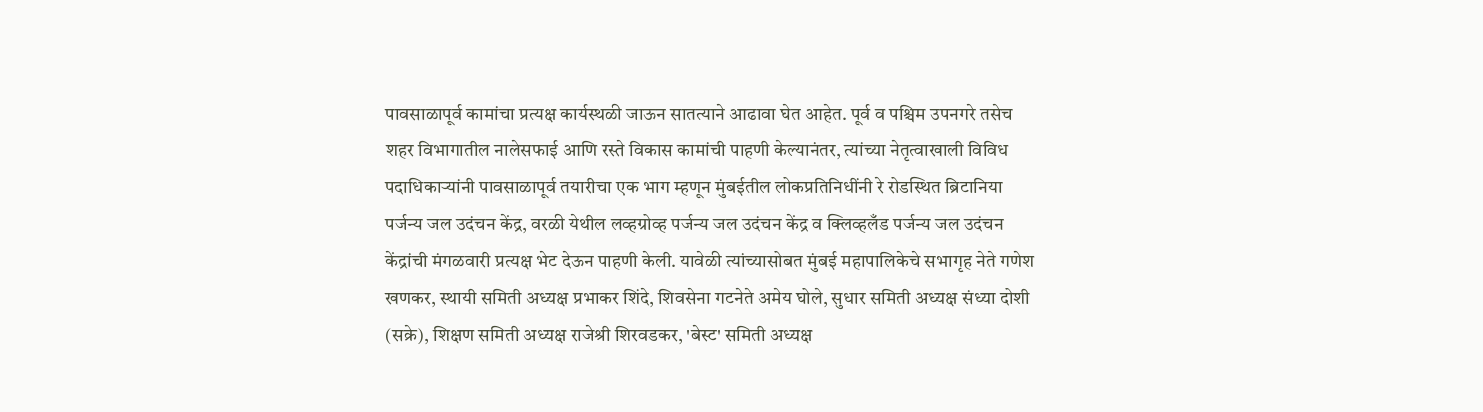पावसाळापूर्व कामांचा प्रत्यक्ष कार्यस्थळी जाऊन सातत्याने आढावा घेत आहेत. पूर्व व पश्चिम उपनगरे तसेच शहर विभागातील नालेसफाई आणि रस्ते विकास कामांची पाहणी केल्यानंतर, त्यांच्या नेतृत्वाखाली विविध पदाधिकाऱ्यांनी पावसाळापूर्व तयारीचा एक भाग म्हणून मुंबईतील लोकप्रतिनिधींनी रे रोडस्थित ब्रिटानिया पर्जन्य जल उदंचन केंद्र, वरळी येथील लव्हग्रोव्ह पर्जन्य जल उदंचन केंद्र व क्लिव्हलँड पर्जन्य जल उदंचन केंद्रांची मंगळवारी प्रत्यक्ष भेट देऊन पाहणी केली. यावेळी त्यांच्यासोबत मुंबई महापालिकेचे सभागृह नेते गणेश खणकर, स्थायी समिती अध्यक्ष प्रभाकर शिंदे, शिवसेना गटनेते अमेय घोले, सुधार समिती अध्यक्ष संध्या दोशी (सक्रे), शिक्षण समिती अध्यक्ष राजेश्री शिरवडकर, 'बेस्ट' समिती अध्यक्ष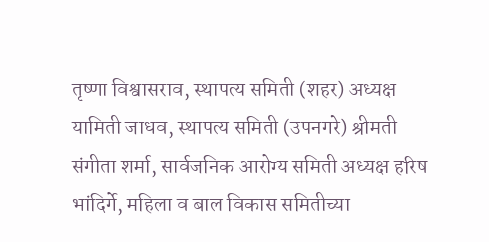तृष्णा विश्वासराव, स्थापत्य समिती (शहर) अध्यक्ष यामिती जाधव, स्थापत्य समिती (उपनगरे) श्रीमती संगीता शर्मा, सार्वजनिक आरोग्य समिती अध्यक्ष हरिष भांदिर्गे, महिला व बाल विकास समितीच्या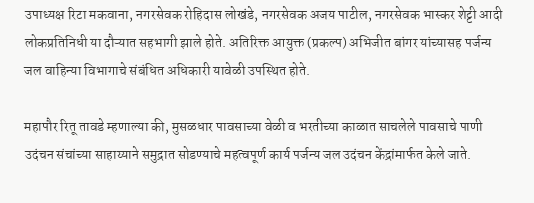उपाध्यक्ष रिटा मकवाना, नगरसेवक रोहिदास लोखंडे, नगरसेवक अजय पाटील, नगरसेवक भास्कर शेट्टी आदी लोकप्रतिनिधी या दौऱ्यात सहभागी झाले होते. अतिरिक्त आयुक्त (प्रकल्प) अभिजीत बांगर यांच्यासह पर्जन्य जल वाहिन्या विभागाचे संबंधित अधिकारी यावेळी उपस्थित होते.

महापौर रितू तावडे म्हणाल्या की, मुसळधार पावसाच्या वेळी व भरतीच्या काळात साचलेले पावसाचे पाणी उदंचन संचांच्या साहाय्याने समुद्रात सोडण्याचे महत्वपूर्ण कार्य पर्जन्य जल उदंचन केंद्रांमार्फत केले जाते.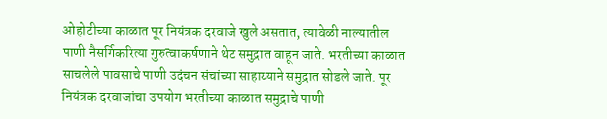ओहोटीच्या काळात पूर नियंत्रक दरवाजे खुले असतात, त्यावेळी नाल्यातील पाणी नैसर्गिकरित्या गुरुत्वाकर्षणाने थेट समुद्रात वाहून जाते. भरतीच्या काळात साचलेले पावसाचे पाणी उदंचन संचांच्या साहाय्याने समुद्रात सोडले जाते. पूर नियंत्रक दरवाजांचा उपयोग भरतीच्या काळात समुद्राचे पाणी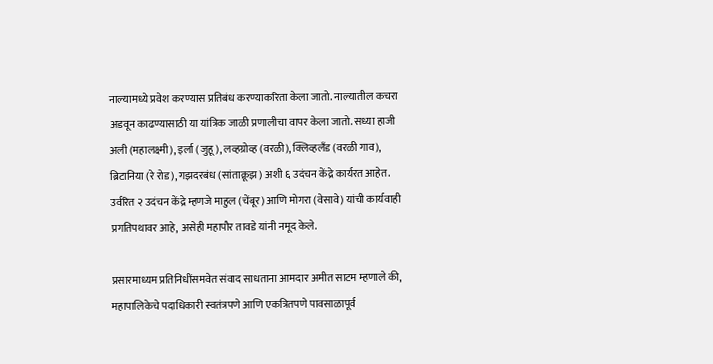नाल्यामध्ये प्रवेश करण्यास प्रतिबंध करण्याकरिता केला जातो. नाल्यातील कचरा अडवून काढण्यासाठी या यांत्रिक जाळी प्रणालीचा वापर केला जातो. सध्या हाजी अली (महालक्ष्मी), इर्ला (जुहू), लव्हग्रोव्ह (वरळी), क्लिव्हलँड (वरळी गाव), ब्रिटानिया (रे रोड), गझदरबंध (सांताक्रूझ) अशी ६ उदंचन केंद्रे कार्यरत आहेत. उर्वरित २ उदंचन केंद्रे म्हणजे माहुल (चेंबूर) आणि मोगरा (वेसावे) यांची कार्यवाही प्रगतिपथावर आहे, असेही महापौर तावडे यांनी नमूद केले.

प्रसारमाध्यम प्रतिनिधींसमवेत संवाद साधताना आमदार अमीत साटम म्हणाले की, महापालिकेचे पदाधिकारी स्वतंत्रपणे आणि एकत्रितपणे पावसाळापूर्व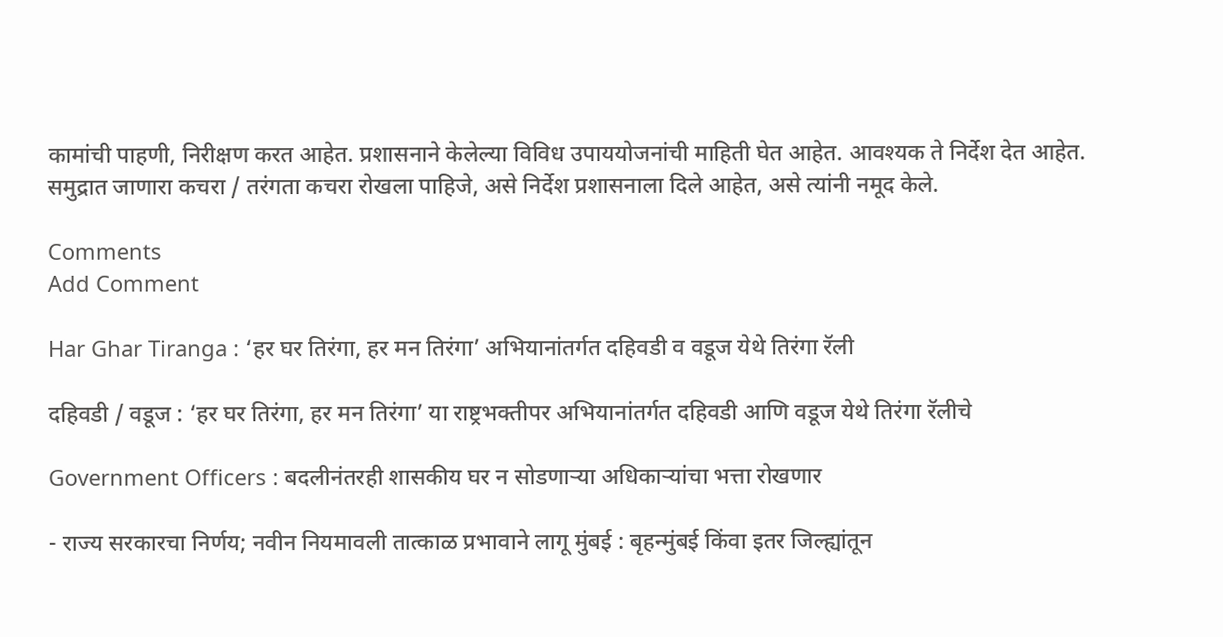कामांची पाहणी, निरीक्षण करत आहेत. प्रशासनाने केलेल्या विविध उपाययोजनांची माहिती घेत आहेत. आवश्यक ते निर्देश देत आहेत. समुद्रात जाणारा कचरा / तरंगता कचरा रोखला पाहिजे, असे निर्देश प्रशासनाला दिले आहेत, असे त्यांनी नमूद केले.

Comments
Add Comment

Har Ghar Tiranga : ‘हर घर तिरंगा, हर मन तिरंगा’ अभियानांतर्गत दहिवडी व वडूज येथे तिरंगा रॅली

दहिवडी / वडूज : ‘हर घर तिरंगा, हर मन तिरंगा’ या राष्ट्रभक्तीपर अभियानांतर्गत दहिवडी आणि वडूज येथे तिरंगा रॅलीचे

Government Officers : बदलीनंतरही शासकीय घर न सोडणाऱ्या अधिकाऱ्यांचा भत्ता रोखणार

- राज्य सरकारचा निर्णय; नवीन नियमावली तात्काळ प्रभावाने लागू मुंबई : बृहन्मुंबई किंवा इतर जिल्ह्यांतून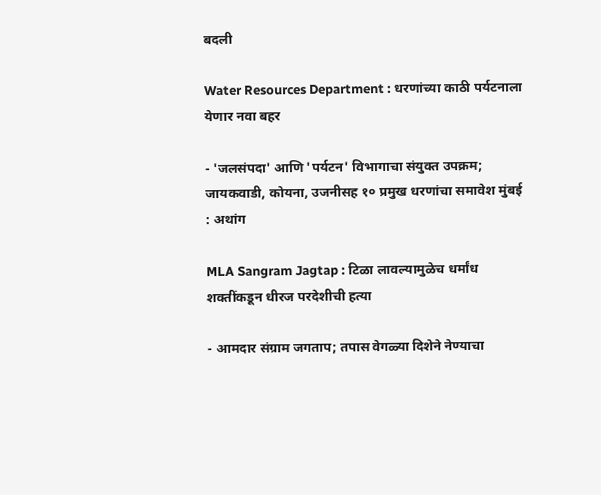बदली

Water Resources Department : धरणांच्या काठी पर्यटनाला येणार नवा बहर

- 'जलसंपदा' आणि 'पर्यटन' विभागाचा संयुक्त उपक्रम; जायकवाडी, कोयना, उजनीसह १० प्रमुख धरणांचा समावेश मुंबई : अथांग

MLA Sangram Jagtap : टिळा लावल्यामुळेच धर्मांध शक्तींकडून धीरज परदेशीची हत्या

- आमदार संग्राम जगताप; तपास वेगळ्या दिशेने नेण्याचा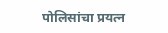पोलिसांचा प्रयत्न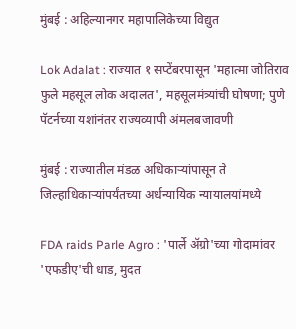मुंबई : अहिल्यानगर महापालिकेच्या विद्युत

Lok Adalat : राज्यात १ सप्टेंबरपासून 'महात्मा जोतिराव फुले महसूल लोक अदालत', महसूलमंत्र्यांची घोषणा; पुणे पॅटर्नच्या यशांनंतर राज्यव्यापी अंमलबजावणी

मुंबई : राज्यातील मंडळ अधिकाऱ्यांपासून ते जिल्हाधिकाऱ्यांपर्यंतच्या अर्धन्यायिक न्यायालयांमध्ये

FDA raids Parle Agro : 'पार्ले अ‍ॅग्रो'च्या गोदामांवर 'एफडीए'ची धाड, मुदत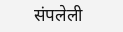संपलेली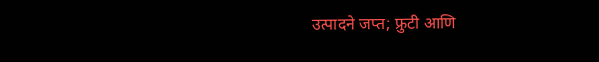उत्पादने जप्त; फ्रुटी आणि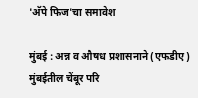'अ‍ॅपे फिज'चा समावेश

मुंबई : अन्न व औषध प्रशासनाने (एफडीए) मुंबईतील चेंबूर परि